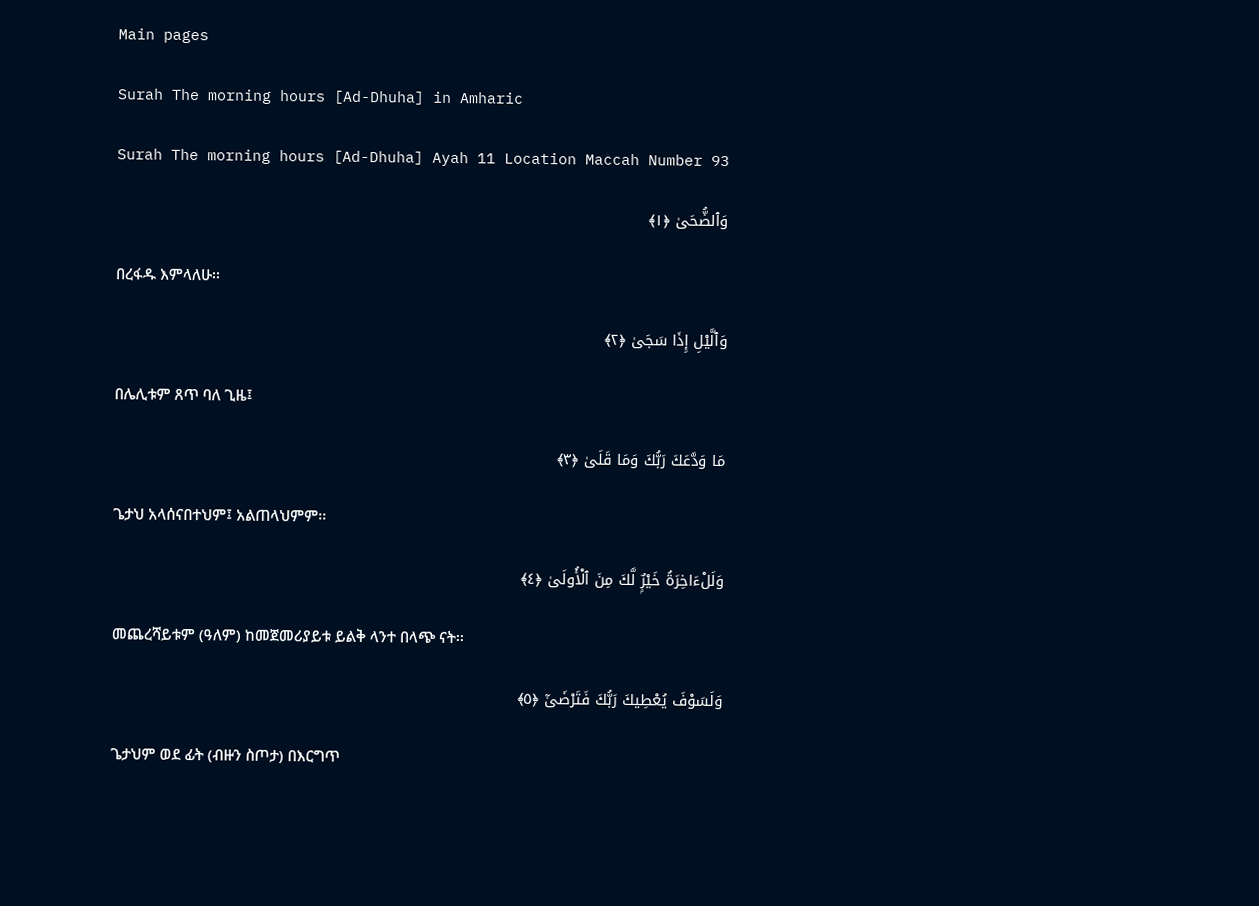Main pages

Surah The morning hours [Ad-Dhuha] in Amharic

Surah The morning hours [Ad-Dhuha] Ayah 11 Location Maccah Number 93

وَٱلضُّحَىٰ ﴿١﴾

በረፋዱ እምላለሁ፡፡

وَٱلَّيْلِ إِذَا سَجَىٰ ﴿٢﴾

በሌሊቱም ጸጥ ባለ ጊዜ፤

مَا وَدَّعَكَ رَبُّكَ وَمَا قَلَىٰ ﴿٣﴾

ጌታህ አላሰናበተህም፤ አልጠላህምም፡፡

وَلَلْءَاخِرَةُ خَيْرٌۭ لَّكَ مِنَ ٱلْأُولَىٰ ﴿٤﴾

መጨረሻይቱም (ዓለም) ከመጀመሪያይቱ ይልቅ ላንተ በላጭ ናት፡፡

وَلَسَوْفَ يُعْطِيكَ رَبُّكَ فَتَرْضَىٰٓ ﴿٥﴾

ጌታህም ወደ ፊት (ብዙን ስጦታ) በእርግጥ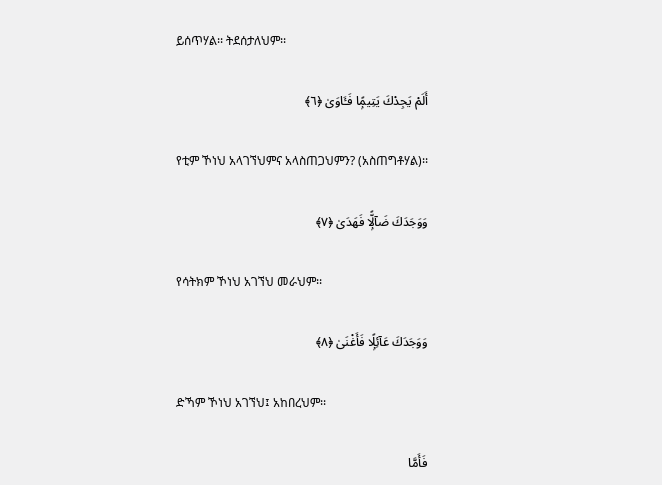ይሰጥሃል፡፡ ትደሰታለህም፡፡

أَلَمْ يَجِدْكَ يَتِيمًۭا فَـَٔاوَىٰ ﴿٦﴾

የቲም ኾነህ አላገኘህምና አላስጠጋህምን? (አስጠግቶሃል)፡፡

وَوَجَدَكَ ضَآلًّۭا فَهَدَىٰ ﴿٧﴾

የሳትክም ኾነህ አገኘህ መራህም፡፡

وَوَجَدَكَ عَآئِلًۭا فَأَغْنَىٰ ﴿٨﴾

ድኻም ኾነህ አገኘህ፤ አከበረህም፡፡

فَأَمَّا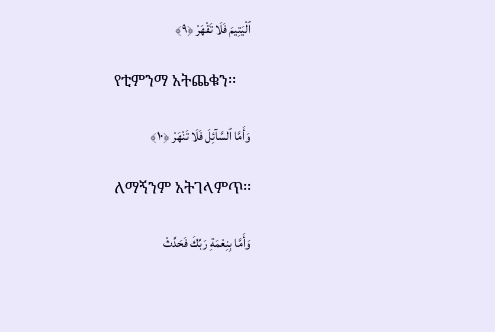ٱلْيَتِيمَ فَلَا تَقْهَرْ ﴿٩﴾

የቲምንማ አትጨቁን፡፡

وَأَمَّا ٱلسَّآئِلَ فَلَا تَنْهَرْ ﴿١٠﴾

ለማኝንም አትገላምጥ፡፡

وَأَمَّا بِنِعْمَةِ رَبِّكَ فَحَدِّثْ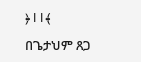﴿١١﴾

በጌታህም ጸጋ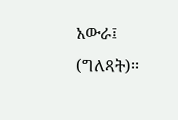አውራ፤ (ግለጻት)፡፡